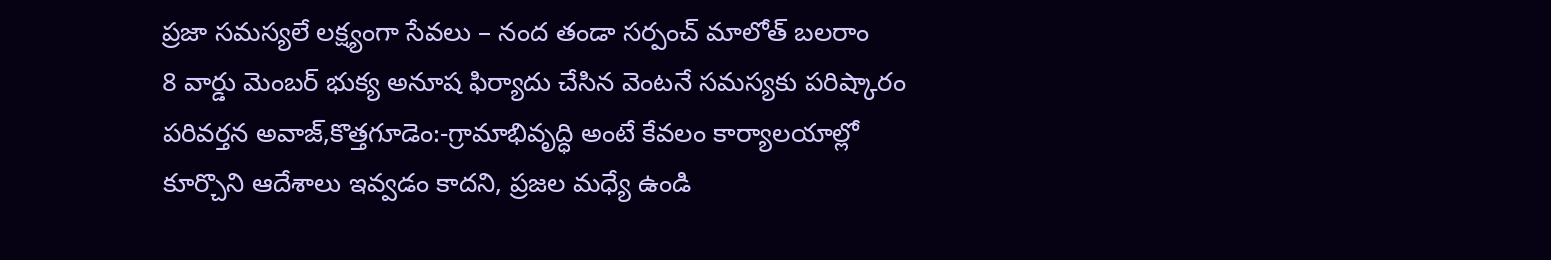ప్రజా సమస్యలే లక్ష్యంగా సేవలు – నంద తండా సర్పంచ్ మాలోత్ బలరాం
8 వార్డు మెంబర్ భుక్య అనూష ఫిర్యాదు చేసిన వెంటనే సమస్యకు పరిష్కారం పరివర్తన అవాజ్,కొత్తగూడెం:-గ్రామాభివృద్ధి అంటే కేవలం కార్యాలయాల్లో కూర్చొని ఆదేశాలు ఇవ్వడం కాదని, ప్రజల మధ్యే ఉండి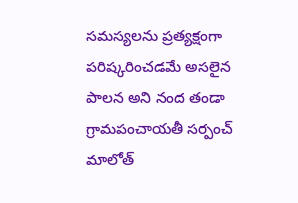సమస్యలను ప్రత్యక్షంగా పరిష్కరించడమే అసలైన పాలన అని నంద తండా గ్రామపంచాయతీ సర్పంచ్ మాలోత్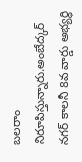బలరాం నిరూపిస్తున్నారు.అంబేద్కర్ నగర్ కాలనీ 8వ వార్డు అభ్యర్థి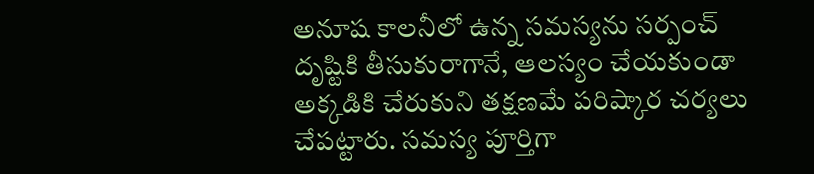అనూష కాలనీలో ఉన్న సమస్యను సర్పంచ్ దృష్టికి తీసుకురాగానే, ఆలస్యం చేయకుండా అక్కడికి చేరుకుని తక్షణమే పరిష్కార చర్యలు చేపట్టారు. సమస్య పూర్తిగా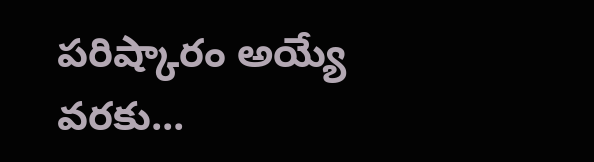పరిష్కారం అయ్యే వరకు...